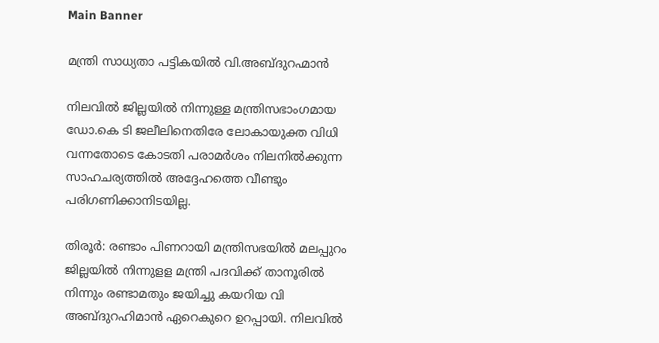Main Banner

മന്ത്രി സാധ്യതാ പട്ടികയിൽ വി.അബ്ദുറഹ്മാൻ

നിലവില്‍ ജില്ലയില്‍ നിന്നുള്ള മന്ത്രിസഭാംഗമായ ഡോ.കെ ടി ജലീലിനെതിരേ ലോകായുക്ത വിധി വന്നതോടെ കോടതി പരാമര്‍ശം നിലനില്‍ക്കുന്ന സാഹചര്യത്തില്‍ അദ്ദേഹത്തെ വീണ്ടും പരിഗണിക്കാനിടയില്ല.

തിരൂർ: രണ്ടാം പിണറായി മന്ത്രിസഭയില്‍ മലപ്പുറം ജില്ലയില്‍ നിന്നുളള മന്ത്രി പദവിക്ക് താനൂരില്‍ നിന്നും രണ്ടാമതും ജയിച്ചു കയറിയ വി അബ്ദുറഹിമാന്‍ ഏറെകുറെ ഉറപ്പായി. നിലവില്‍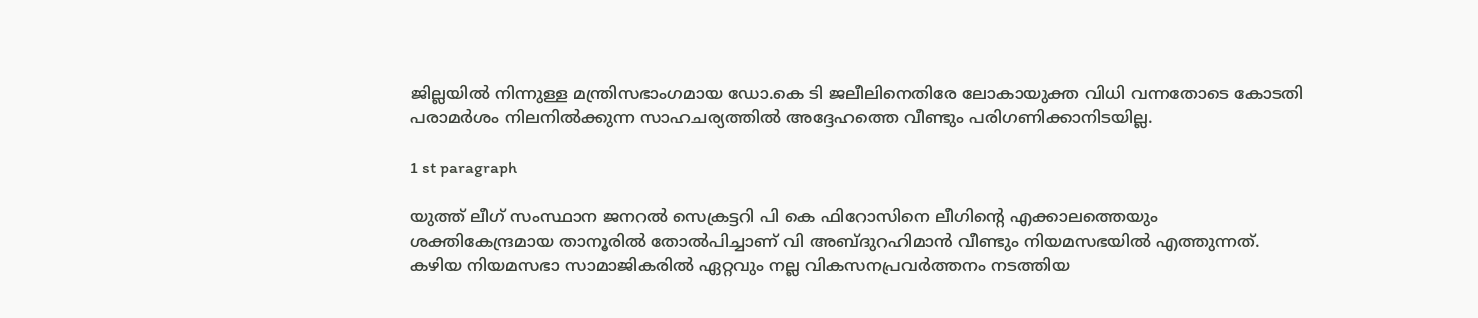ജില്ലയില്‍ നിന്നുള്ള മന്ത്രിസഭാംഗമായ ഡോ.കെ ടി ജലീലിനെതിരേ ലോകായുക്ത വിധി വന്നതോടെ കോടതി പരാമര്‍ശം നിലനില്‍ക്കുന്ന സാഹചര്യത്തില്‍ അദ്ദേഹത്തെ വീണ്ടും പരിഗണിക്കാനിടയില്ല.

1 st paragraph

യുത്ത് ലീഗ് സംസ്ഥാന ജനറല്‍ സെക്രട്ടറി പി കെ ഫിറോസിനെ ലീഗിന്റെ എക്കാലത്തെയും ശക്തികേന്ദ്രമായ താനൂരില്‍ തോല്‍പിച്ചാണ് വി അബ്ദുറഹിമാന്‍ വീണ്ടും നിയമസഭയില്‍ എത്തുന്നത്. കഴിയ നിയമസഭാ സാമാജികരില്‍ ഏറ്റവും നല്ല വികസനപ്രവര്‍ത്തനം നടത്തിയ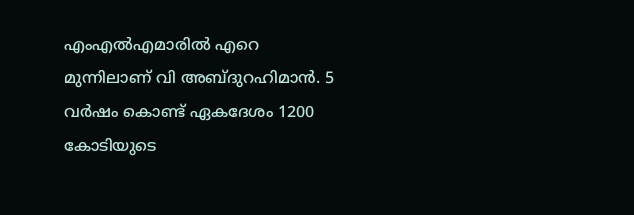എംഎല്‍എമാരില്‍ എറെ മുന്നിലാണ് വി അബ്ദുറഹിമാന്‍. 5 വര്‍ഷം കൊണ്ട് ഏകദേശം 1200 കോടിയുടെ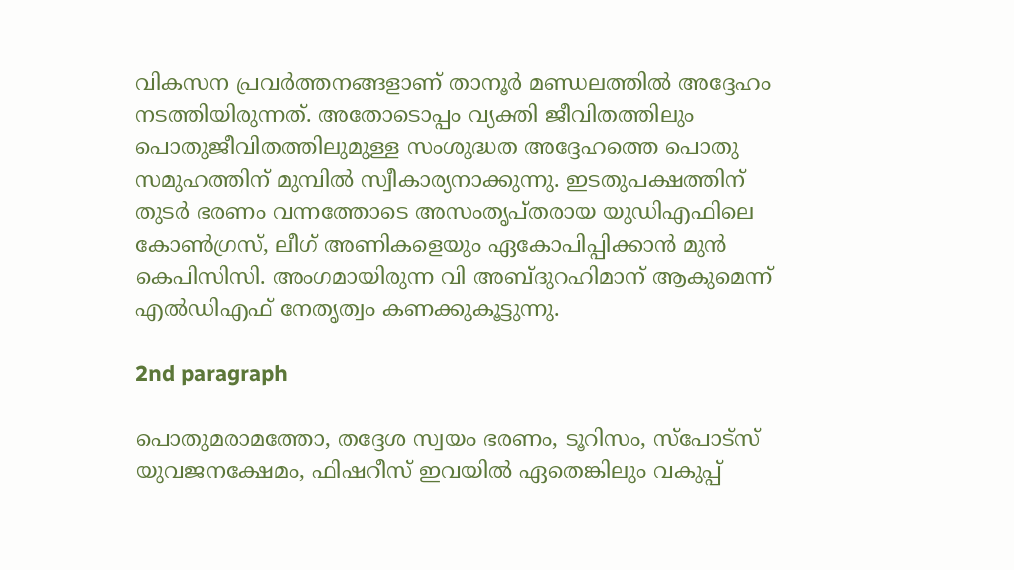വികസന പ്രവര്‍ത്തനങ്ങളാണ് താനൂര്‍ മണ്ഡലത്തില്‍ അദ്ദേഹം നടത്തിയിരുന്നത്. അതോടൊപ്പം വ്യക്തി ജീവിതത്തിലും പൊതുജീവിതത്തിലുമുള്ള സംശുദ്ധത അദ്ദേഹത്തെ പൊതു സമുഹത്തിന് മുമ്പില്‍ സ്വീകാര്യനാക്കുന്നു. ഇടതുപക്ഷത്തിന് തുടര്‍ ഭരണം വന്നത്തോടെ അസംതൃപ്തരായ യുഡിഎഫിലെ കോണ്‍ഗ്രസ്, ലീഗ് അണികളെയും ഏകോപിപ്പിക്കാന്‍ മുന്‍ കെപിസിസി. അംഗമായിരുന്ന വി അബ്ദുറഹിമാന് ആകുമെന്ന് എല്‍ഡിഎഫ് നേതൃത്വം കണക്കുകൂട്ടുന്നു.

2nd paragraph

പൊതുമരാമത്തോ, തദ്ദേശ സ്വയം ഭരണം, ടൂറിസം, സ്‌പോട്‌സ് യുവജനക്ഷേമം, ഫിഷറീസ് ഇവയില്‍ ഏതെങ്കിലും വകുപ്പ്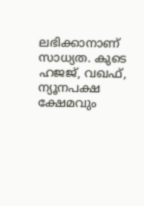ലഭിക്കാനാണ് സാധ്യത. കുടെ ഹജജ്, വഖഫ്, ന്യൂനപക്ഷ ക്ഷേമവും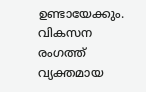ഉണ്ടായേക്കും. വികസന രംഗത്ത് വ്യക്തമായ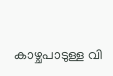കാഴ്ചപാടുള്ള വി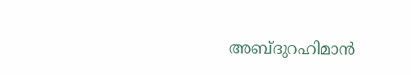അബ്ദുറഹിമാന്‍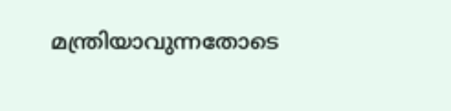മന്ത്രിയാവുന്നതോടെ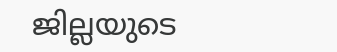ജില്ലയുടെ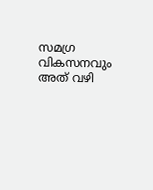സമഗ്ര വികസനവും അത് വഴി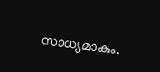സാധ്യമാകും.